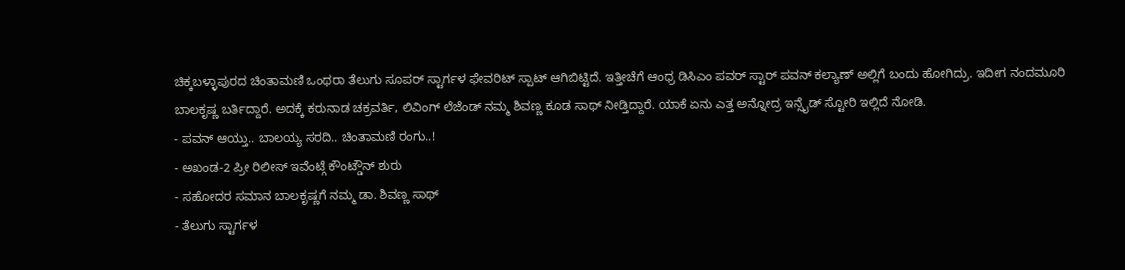ಚಿಕ್ಕಬಳ್ಳಾಪುರದ ಚಿಂತಾಮಣಿ ಒಂಥರಾ ತೆಲುಗು ಸೂಪರ್ ಸ್ಟಾರ್ಗಳ ಫೇವರಿಟ್ ಸ್ಪಾಟ್ ಆಗಿಬಿಟ್ಟಿದೆ. ಇತ್ತೀಚೆಗೆ ಆಂಧ್ರ ಡಿಸಿಎಂ ಪವರ್ ಸ್ಟಾರ್ ಪವನ್ ಕಲ್ಯಾಣ್ ಅಲ್ಲಿಗೆ ಬಂದು ಹೋಗಿದ್ರು. ಇದೀಗ ನಂದಮೂರಿ ಬಾಲಕೃಷ್ಣ ಬರ್ತಿದ್ದಾರೆ. ಅದಕ್ಕೆ ಕರುನಾಡ ಚಕ್ರವರ್ತಿ, ಲಿವಿಂಗ್ ಲೆಜೆಂಡ್ ನಮ್ಮ ಶಿವಣ್ಣ ಕೂಡ ಸಾಥ್ ನೀಡ್ತಿದ್ದಾರೆ. ಯಾಕೆ ಏನು ಎತ್ತ ಅನ್ನೋದ್ರ ಇನ್ಸೈಡ್ ಸ್ಟೋರಿ ಇಲ್ಲಿದೆ ನೋಡಿ.
- ಪವನ್ ಆಯ್ತು.. ಬಾಲಯ್ಯ ಸರದಿ.. ಚಿಂತಾಮಣಿ ರಂಗು..!
- ಅಖಂಡ-2 ಪ್ರೀ ರಿಲೀಸ್ ಇವೆಂಟ್ಗೆ ಕೌಂಟ್ಡೌನ್ ಶುರು
- ಸಹೋದರ ಸಮಾನ ಬಾಲಕೃಷ್ಣಗೆ ನಮ್ಮ ಡಾ. ಶಿವಣ್ಣ ಸಾಥ್
- ತೆಲುಗು ಸ್ಟಾರ್ಗಳ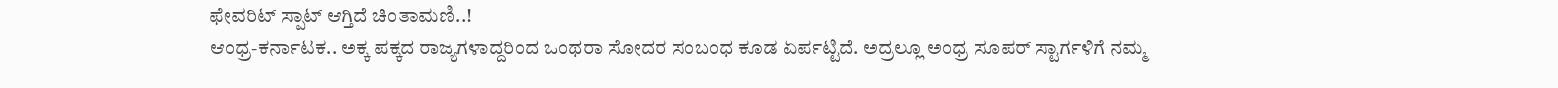ಫೇವರಿಟ್ ಸ್ಪಾಟ್ ಆಗ್ತಿದೆ ಚಿಂತಾಮಣಿ..!
ಆಂಧ್ರ-ಕರ್ನಾಟಕ.. ಅಕ್ಕ ಪಕ್ಕದ ರಾಜ್ಯಗಳಾದ್ದರಿಂದ ಒಂಥರಾ ಸೋದರ ಸಂಬಂಧ ಕೂಡ ಏರ್ಪಟ್ಟಿದೆ. ಅದ್ರಲ್ಲೂ ಅಂಧ್ರ ಸೂಪರ್ ಸ್ಟಾರ್ಗಳಿಗೆ ನಮ್ಮ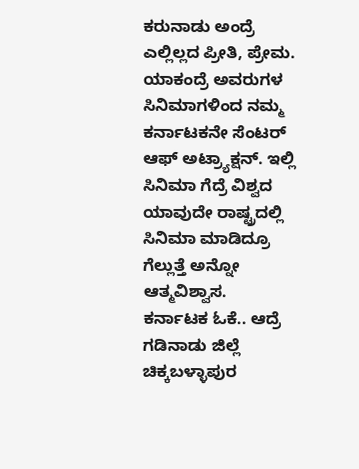ಕರುನಾಡು ಅಂದ್ರೆ ಎಲ್ಲಿಲ್ಲದ ಪ್ರೀತಿ, ಪ್ರೇಮ. ಯಾಕಂದ್ರೆ ಅವರುಗಳ ಸಿನಿಮಾಗಳಿಂದ ನಮ್ಮ ಕರ್ನಾಟಕನೇ ಸೆಂಟರ್ ಆಫ್ ಅಟ್ರ್ಯಾಕ್ಷನ್. ಇಲ್ಲಿ ಸಿನಿಮಾ ಗೆದ್ರೆ ವಿಶ್ವದ ಯಾವುದೇ ರಾಷ್ಟ್ರದಲ್ಲಿ ಸಿನಿಮಾ ಮಾಡಿದ್ರೂ ಗೆಲ್ಲುತ್ತೆ ಅನ್ನೋ ಆತ್ಮವಿಶ್ವಾಸ.
ಕರ್ನಾಟಕ ಓಕೆ.. ಆದ್ರೆ ಗಡಿನಾಡು ಜಿಲ್ಲೆ ಚಿಕ್ಕಬಳ್ಳಾಪುರ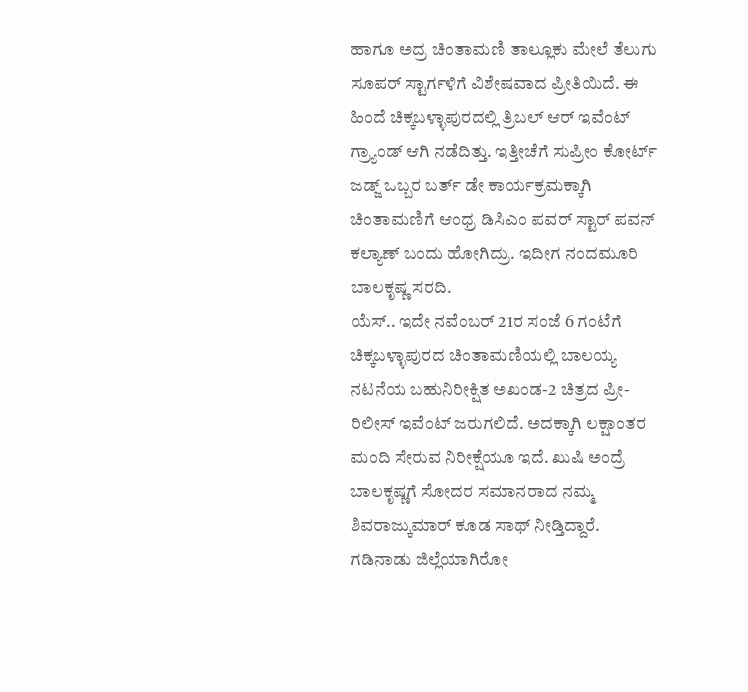ಹಾಗೂ ಅದ್ರ ಚಿಂತಾಮಣಿ ತಾಲ್ಲೂಕು ಮೇಲೆ ತೆಲುಗು ಸೂಪರ್ ಸ್ಟಾರ್ಗಳಿಗೆ ವಿಶೇಷವಾದ ಪ್ರೀತಿಯಿದೆ. ಈ ಹಿಂದೆ ಚಿಕ್ಕಬಳ್ಳಾಪುರದಲ್ಲಿ ತ್ರಿಬಲ್ ಆರ್ ಇವೆಂಟ್ ಗ್ರ್ಯಾಂಡ್ ಆಗಿ ನಡೆದಿತ್ತು. ಇತ್ತೀಚೆಗೆ ಸುಪ್ರೀಂ ಕೋರ್ಟ್ ಜಡ್ಜ್ ಒಬ್ಬರ ಬರ್ತ್ ಡೇ ಕಾರ್ಯಕ್ರಮಕ್ಕಾಗಿ ಚಿಂತಾಮಣಿಗೆ ಆಂಧ್ರ ಡಿಸಿಎಂ ಪವರ್ ಸ್ಟಾರ್ ಪವನ್ ಕಲ್ಯಾಣ್ ಬಂದು ಹೋಗಿದ್ರು. ಇದೀಗ ನಂದಮೂರಿ ಬಾಲಕೃಷ್ಣ ಸರದಿ.
ಯೆಸ್.. ಇದೇ ನವೆಂಬರ್ 21ರ ಸಂಜೆ 6 ಗಂಟೆಗೆ ಚಿಕ್ಕಬಳ್ಳಾಪುರದ ಚಿಂತಾಮಣಿಯಲ್ಲಿ ಬಾಲಯ್ಯ ನಟನೆಯ ಬಹುನಿರೀಕ್ಷಿತ ಅಖಂಡ-2 ಚಿತ್ರದ ಪ್ರೀ-ರಿಲೀಸ್ ಇವೆಂಟ್ ಜರುಗಲಿದೆ. ಅದಕ್ಕಾಗಿ ಲಕ್ಷಾಂತರ ಮಂದಿ ಸೇರುವ ನಿರೀಕ್ಷೆಯೂ ಇದೆ. ಖುಷಿ ಅಂದ್ರೆ ಬಾಲಕೃಷ್ಣಗೆ ಸೋದರ ಸಮಾನರಾದ ನಮ್ಮ ಶಿವರಾಜ್ಕುಮಾರ್ ಕೂಡ ಸಾಥ್ ನೀಡ್ತಿದ್ದಾರೆ.
ಗಡಿನಾಡು ಜಿಲ್ಲೆಯಾಗಿರೋ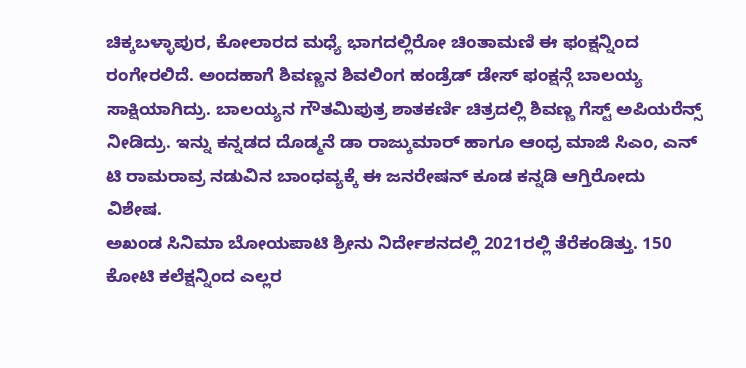ಚಿಕ್ಕಬಳ್ಳಾಪುರ, ಕೋಲಾರದ ಮಧ್ಯೆ ಭಾಗದಲ್ಲಿರೋ ಚಿಂತಾಮಣಿ ಈ ಫಂಕ್ಷನ್ನಿಂದ ರಂಗೇರಲಿದೆ. ಅಂದಹಾಗೆ ಶಿವಣ್ಣನ ಶಿವಲಿಂಗ ಹಂಡ್ರೆಡ್ ಡೇಸ್ ಫಂಕ್ಷನ್ಗೆ ಬಾಲಯ್ಯ ಸಾಕ್ಷಿಯಾಗಿದ್ರು. ಬಾಲಯ್ಯನ ಗೌತಮಿಪುತ್ರ ಶಾತಕರ್ಣಿ ಚಿತ್ರದಲ್ಲಿ ಶಿವಣ್ಣ ಗೆಸ್ಟ್ ಅಪಿಯರೆನ್ಸ್ ನೀಡಿದ್ರು. ಇನ್ನು ಕನ್ನಡದ ದೊಡ್ಮನೆ ಡಾ ರಾಜ್ಕುಮಾರ್ ಹಾಗೂ ಆಂಧ್ರ ಮಾಜಿ ಸಿಎಂ, ಎನ್ ಟಿ ರಾಮರಾವ್ರ ನಡುವಿನ ಬಾಂಧವ್ಯಕ್ಕೆ ಈ ಜನರೇಷನ್ ಕೂಡ ಕನ್ನಡಿ ಆಗ್ತಿರೋದು ವಿಶೇಷ.
ಅಖಂಡ ಸಿನಿಮಾ ಬೋಯಪಾಟಿ ಶ್ರೀನು ನಿರ್ದೇಶನದಲ್ಲಿ 2021ರಲ್ಲಿ ತೆರೆಕಂಡಿತ್ತು. 150 ಕೋಟಿ ಕಲೆಕ್ಷನ್ನಿಂದ ಎಲ್ಲರ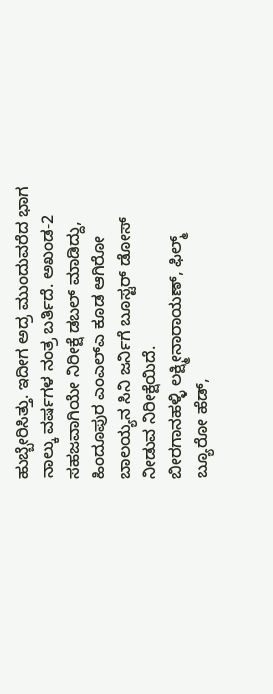ಹುಬ್ಬೇರಿಸಿತ್ತು. ಇದೀಗ ಅದ್ರ ಮುಂದುವರೆದ ಭಾಗ ನಾಲ್ಕು ವರ್ಷಗಳ ನಂತ್ರ ಬರ್ತಿದೆ. ಅಖಂಡ-2 ಸಹಜವಾಗಿಯೇ ನಿರೀಕ್ಷೆ ಡಬಲ್ ಮಾಡಿದ್ದು, ಹಿಂದೂಪುರ ಎಂಎಲ್ಎ ಕೂಡ ಆಗಿರೋ ಬಾಲಯ್ಯನ ಸಿನಿ ಜರ್ನಿಗೆ ಬೂಸ್ಟರ್ ಡೋಸ್ ನೀಡುವ ನಿರೀಕ್ಷೆಯಿದೆ.
ಬೀರಗಾನಹಳ್ಳಿ ಲಕ್ಷ್ಮೀನಾರಾಯಣ್, ಫಿಲ್ಮ್ ಬ್ಯೂರೋ ಹೆಡ್,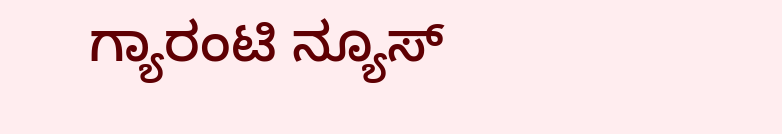ಗ್ಯಾರಂಟಿ ನ್ಯೂಸ್